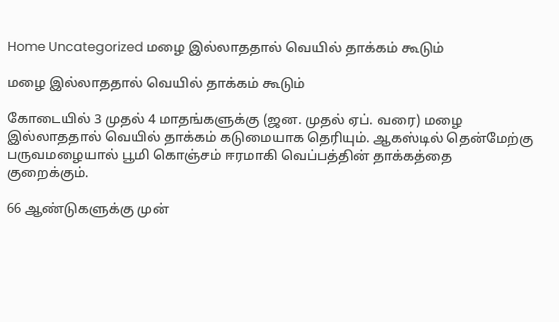Home Uncategorized மழை இல்லாததால் வெயில் தாக்கம் கூடும்

மழை இல்லாததால் வெயில் தாக்கம் கூடும்

கோடையில் 3 முதல் 4 மாதங்களுக்கு (ஜன. முதல் ஏப். வரை) மழை இல்லாததால் வெயில் தாக்கம் கடுமையாக தெரியும். ஆகஸ்டில் தென்மேற்கு பருவமழையால் பூமி கொஞ்சம் ஈரமாகி வெப்பத்தின் தாக்கத்தை குறைக்கும்.

66 ஆண்டுகளுக்கு முன்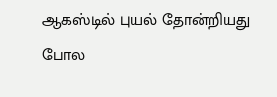ஆகஸ்டில் புயல் தோன்றியது போல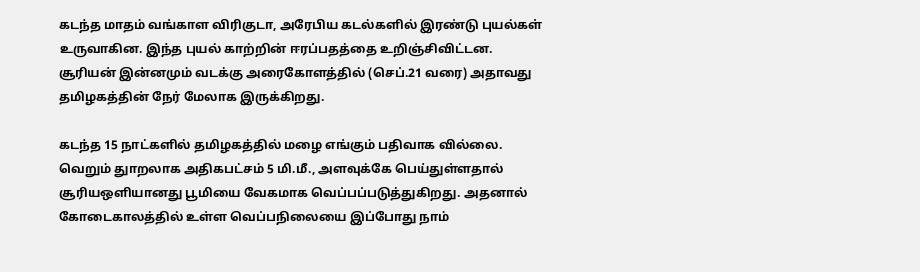கடந்த மாதம் வங்காள விரிகுடா, அரேபிய கடல்களில் இரண்டு புயல்கள் உருவாகின. இந்த புயல் காற்றின் ஈரப்பதத்தை உறிஞ்சிவிட்டன. சூரியன் இன்னமும் வடக்கு அரைகோளத்தில் (செப்.21 வரை) அதாவது தமிழகத்தின் நேர் மேலாக இருக்கிறது.

கடந்த 15 நாட்களில் தமிழகத்தில் மழை எங்கும் பதிவாக வில்லை. வெறும் துாறலாக அதிகபட்சம் 5 மி.மீ., அளவுக்கே பெய்துள்ளதால் சூரியஒளியானது பூமியை வேகமாக வெப்பப்படுத்துகிறது. அதனால் கோடைகாலத்தில் உள்ள வெப்பநிலையை இப்போது நாம்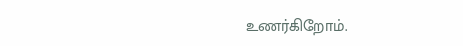உணர்கிறோம்.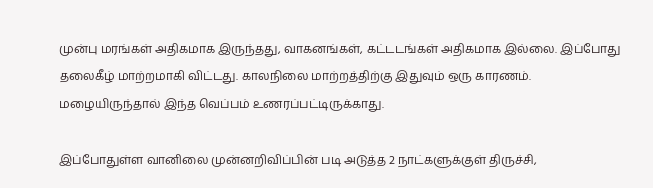முன்பு மரங்கள் அதிகமாக இருந்தது, வாகனங்கள், கட்டடங்கள் அதிகமாக இல்லை. இப்போது தலைகீழ் மாற்றமாகி விட்டது. காலநிலை மாற்றத்திற்கு இதுவும் ஒரு காரணம். மழையிருந்தால் இந்த வெப்பம் உணரப்பட்டிருக்காது.

இப்போதுள்ள வானிலை முன்னறிவிப்பின் படி அடுத்த 2 நாட்களுக்குள் திருச்சி,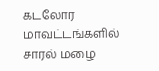கடலோர மாவட்டங்களில் சாரல் மழை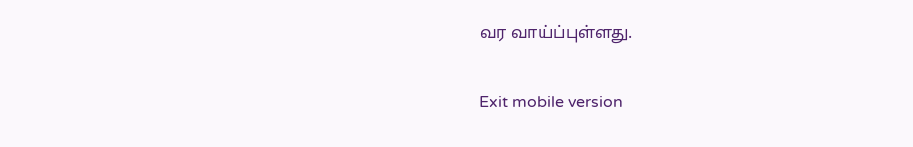வர வாய்ப்புள்ளது.

Exit mobile version